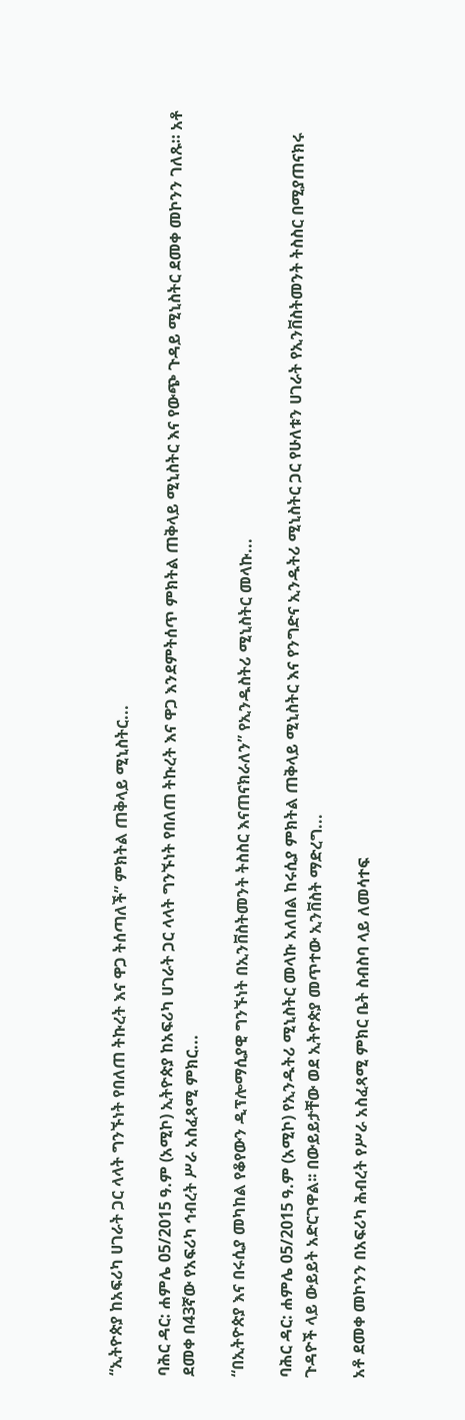“ኢትዮጵያ ከአፍሪካ ሀገራት ጋር ላላት ግንኙነት የበለጠ ትኩረት እና ዋጋ ትሰጣለች” ምክትል ጠቅላይ ሚኒስትር...

ባሕር ዳር: ሐምሌ 05/2015 ዓ.ም (አሚኮ) ኢትዮጵያ ከአፍሪካ ሀገራት ጋር ላላት ግንኙነት የበለጠ ትኩረት እና ዋጋ እንደምትሰጥ ምክትል ጠቅላይ ሚኒስትር እና የውጭ ጉዳይ ሚኒስትር ደመቀ መኮንን ገለጹ። አቶ ደመቀ በ43ኛው የአፍሪካ ኅብረት ሥራ አስፈጻሚ ምክር...

“በኢትዮጵያ እና በሩሲያ መካከል የቆየውን ዲፕሎማሲያዊ ግንኙነት በኢንቨስትመንት ትስስር እናጠናክራለን” የኢንዱስትሪ ሚኒስትር መላኩ...

ባሕር ዳር: ሐምሌ 05/2015 ዓ.ም (አሚኮ) የኢንዱትሪ ሚኒስትር መላኩ አለበል ከሩሲያ ምክትል ጠቅላይ ሚኒስትር እና የንግድና ኢንዱትሪ ሚኒስትር ጋር የሁለቱን ሀገራት የኢንቨስትመንት ትስስር በሚያጠናክሩ ጉዳዮች ላይ ውይይት አድርገዋል፡፡ በውይይታቸው ወደ ኢትዮጵያ መጥተው ኢንቨስት ማድረግ...

አቶ ደመቀ መኮንን በአፍሪካ ሕብረት የሥራ አስፈጻሚ ምክር ቤት ስብስባ ላይ ለመሳተፍ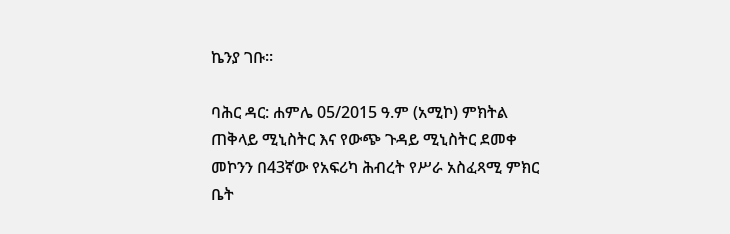ኬንያ ገቡ።

ባሕር ዳር: ሐምሌ 05/2015 ዓ.ም (አሚኮ) ምክትል ጠቅላይ ሚኒስትር እና የውጭ ጉዳይ ሚኒስትር ደመቀ መኮንን በ43ኛው የአፍሪካ ሕብረት የሥራ አስፈጻሚ ምክር ቤት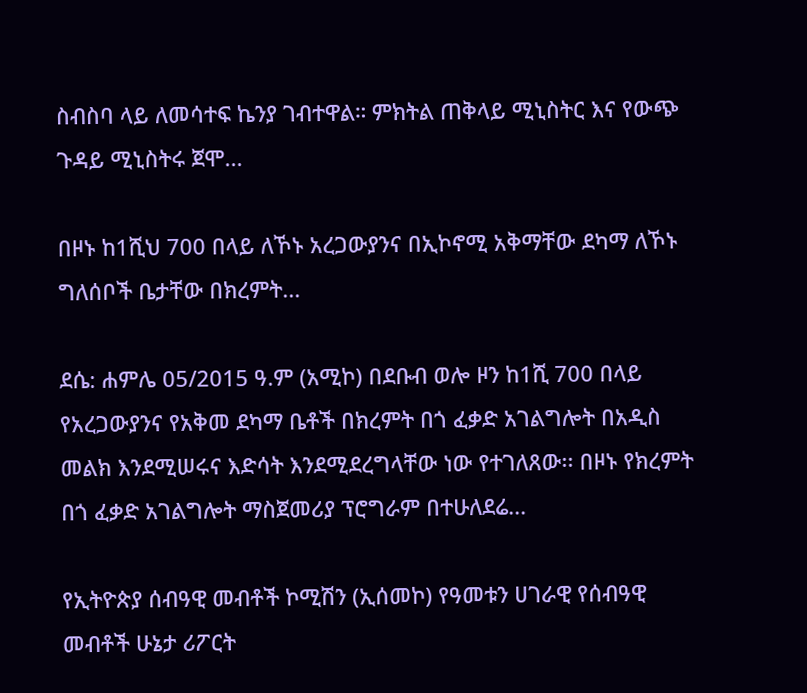ስብስባ ላይ ለመሳተፍ ኬንያ ገብተዋል። ምክትል ጠቅላይ ሚኒስትር እና የውጭ ጉዳይ ሚኒስትሩ ጀሞ...

በዞኑ ከ1ሺህ 700 በላይ ለኾኑ አረጋውያንና በኢኮኖሚ አቅማቸው ደካማ ለኾኑ ግለሰቦች ቤታቸው በክረምት...

ደሴ: ሐምሌ 05/2015 ዓ.ም (አሚኮ) በደቡብ ወሎ ዞን ከ1ሺ 700 በላይ የአረጋውያንና የአቅመ ደካማ ቤቶች በክረምት በጎ ፈቃድ አገልግሎት በአዲስ መልክ እንደሚሠሩና እድሳት እንደሚደረግላቸው ነው የተገለጸው፡፡ በዞኑ የክረምት በጎ ፈቃድ አገልግሎት ማስጀመሪያ ፕሮግራም በተሁለደሬ...

የኢትዮጵያ ሰብዓዊ መብቶች ኮሚሽን (ኢሰመኮ) የዓመቱን ሀገራዊ የሰብዓዊ መብቶች ሁኔታ ሪፖርት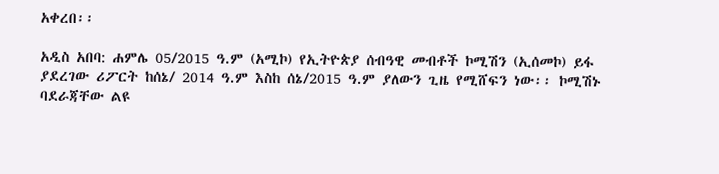አቀረበ፡፡

አዲስ አበባ: ሐምሌ 05/2015 ዓ.ም (አሚኮ) የኢትዮጵያ ሰብዓዊ መብቶች ኮሚሽን (ኢሰመኮ) ይፋ ያደረገው ሪፖርት ከሰኔ/ 2014 ዓ.ም እስከ ሰኔ/2015 ዓ.ም ያለውን ጊዜ የሚሸፍን ነው፡፡ ኮሚሽኑ ባደራጃቸው ልዩ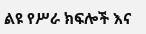ልዩ የሥራ ክፍሎች እና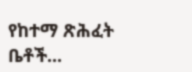የከተማ ጽሕፈት ቤቶች...